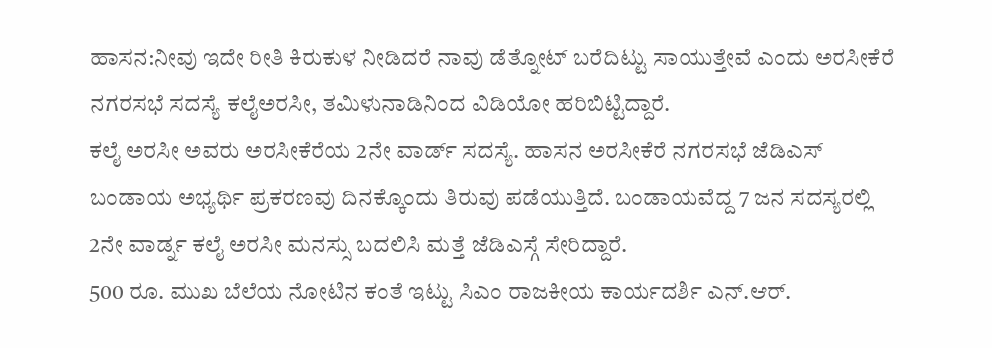ಹಾಸನ:ನೀವು ಇದೇ ರೀತಿ ಕಿರುಕುಳ ನೀಡಿದರೆ ನಾವು ಡೆತ್ನೋಟ್ ಬರೆದಿಟ್ಟು ಸಾಯುತ್ತೇವೆ ಎಂದು ಅರಸೀಕೆರೆ ನಗರಸಭೆ ಸದಸ್ಯೆ ಕಲೈಅರಸೀ, ತಮಿಳುನಾಡಿನಿಂದ ವಿಡಿಯೋ ಹರಿಬಿಟ್ಟಿದ್ದಾರೆ.
ಕಲೈ ಅರಸೀ ಅವರು ಅರಸೀಕೆರೆಯ 2ನೇ ವಾರ್ಡ್ ಸದಸ್ಯೆ. ಹಾಸನ ಅರಸೀಕೆರೆ ನಗರಸಭೆ ಜೆಡಿಎಸ್ ಬಂಡಾಯ ಅಭ್ಯರ್ಥಿ ಪ್ರಕರಣವು ದಿನಕ್ಕೊಂದು ತಿರುವು ಪಡೆಯುತ್ತಿದೆ. ಬಂಡಾಯವೆದ್ದ 7 ಜನ ಸದಸ್ಯರಲ್ಲಿ 2ನೇ ವಾರ್ಡ್ನ ಕಲೈ ಅರಸೀ ಮನಸ್ಸು ಬದಲಿಸಿ ಮತ್ತೆ ಜೆಡಿಎಸ್ಗೆ ಸೇರಿದ್ದಾರೆ.
500 ರೂ. ಮುಖ ಬೆಲೆಯ ನೋಟಿನ ಕಂತೆ ಇಟ್ಟು ಸಿಎಂ ರಾಜಕೀಯ ಕಾರ್ಯದರ್ಶಿ ಎನ್.ಆರ್.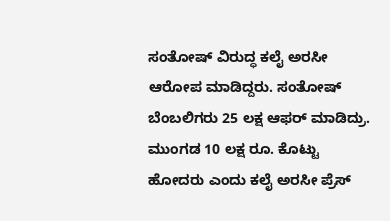ಸಂತೋಷ್ ವಿರುದ್ಧ ಕಲೈ ಅರಸೀ ಆರೋಪ ಮಾಡಿದ್ದರು. ಸಂತೋಷ್ ಬೆಂಬಲಿಗರು 25 ಲಕ್ಷ ಆಫರ್ ಮಾಡಿದ್ರು. ಮುಂಗಡ 10 ಲಕ್ಷ ರೂ. ಕೊಟ್ಟು ಹೋದರು ಎಂದು ಕಲೈ ಅರಸೀ ಪ್ರೆಸ್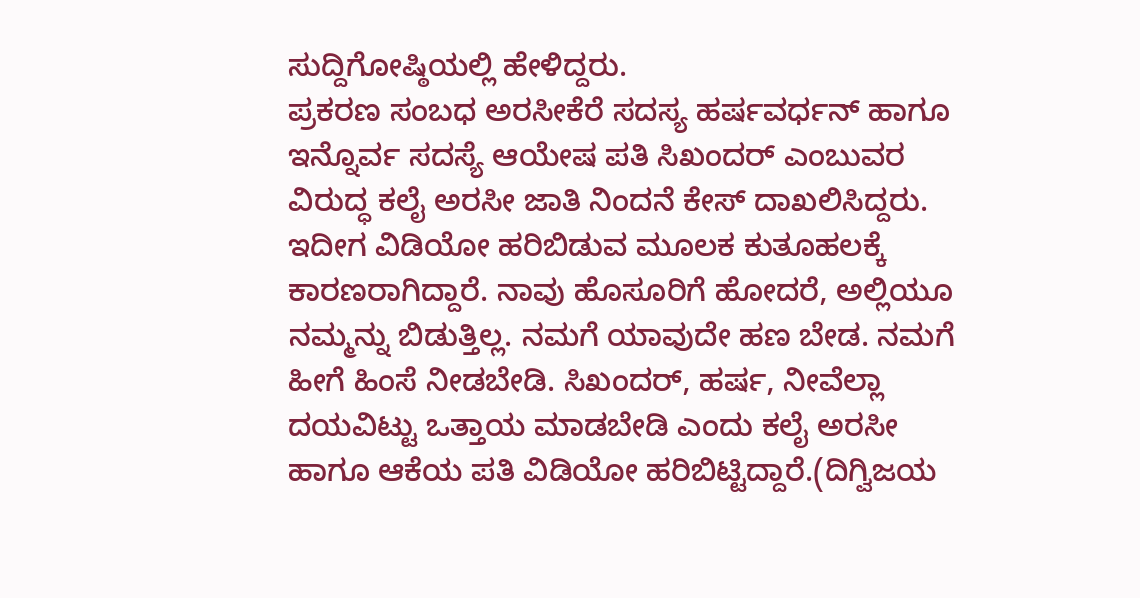ಸುದ್ದಿಗೋಷ್ಠಿಯಲ್ಲಿ ಹೇಳಿದ್ದರು.
ಪ್ರಕರಣ ಸಂಬಧ ಅರಸೀಕೆರೆ ಸದಸ್ಯ ಹರ್ಷವರ್ಧನ್ ಹಾಗೂ ಇನ್ನೊರ್ವ ಸದಸ್ಯೆ ಆಯೇಷ ಪತಿ ಸಿಖಂದರ್ ಎಂಬುವರ ವಿರುದ್ಧ ಕಲೈ ಅರಸೀ ಜಾತಿ ನಿಂದನೆ ಕೇಸ್ ದಾಖಲಿಸಿದ್ದರು.
ಇದೀಗ ವಿಡಿಯೋ ಹರಿಬಿಡುವ ಮೂಲಕ ಕುತೂಹಲಕ್ಕೆ ಕಾರಣರಾಗಿದ್ದಾರೆ. ನಾವು ಹೊಸೂರಿಗೆ ಹೋದರೆ, ಅಲ್ಲಿಯೂ ನಮ್ಮನ್ನು ಬಿಡುತ್ತಿಲ್ಲ. ನಮಗೆ ಯಾವುದೇ ಹಣ ಬೇಡ. ನಮಗೆ ಹೀಗೆ ಹಿಂಸೆ ನೀಡಬೇಡಿ. ಸಿಖಂದರ್, ಹರ್ಷ, ನೀವೆಲ್ಲಾ ದಯವಿಟ್ಟು ಒತ್ತಾಯ ಮಾಡಬೇಡಿ ಎಂದು ಕಲೈ ಅರಸೀ ಹಾಗೂ ಆಕೆಯ ಪತಿ ವಿಡಿಯೋ ಹರಿಬಿಟ್ಟಿದ್ದಾರೆ.(ದಿಗ್ವಿಜಯ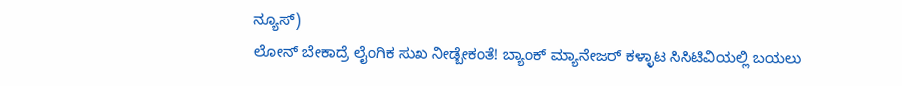ನ್ಯೂಸ್)
ಲೋನ್ ಬೇಕಾದ್ರೆ ಲೈಂಗಿಕ ಸುಖ ನೀಡ್ಬೇಕಂತೆ! ಬ್ಯಾಂಕ್ ಮ್ಯಾನೇಜರ್ ಕಳ್ಳಾಟ ಸಿಸಿಟಿವಿಯಲ್ಲಿ ಬಯಲು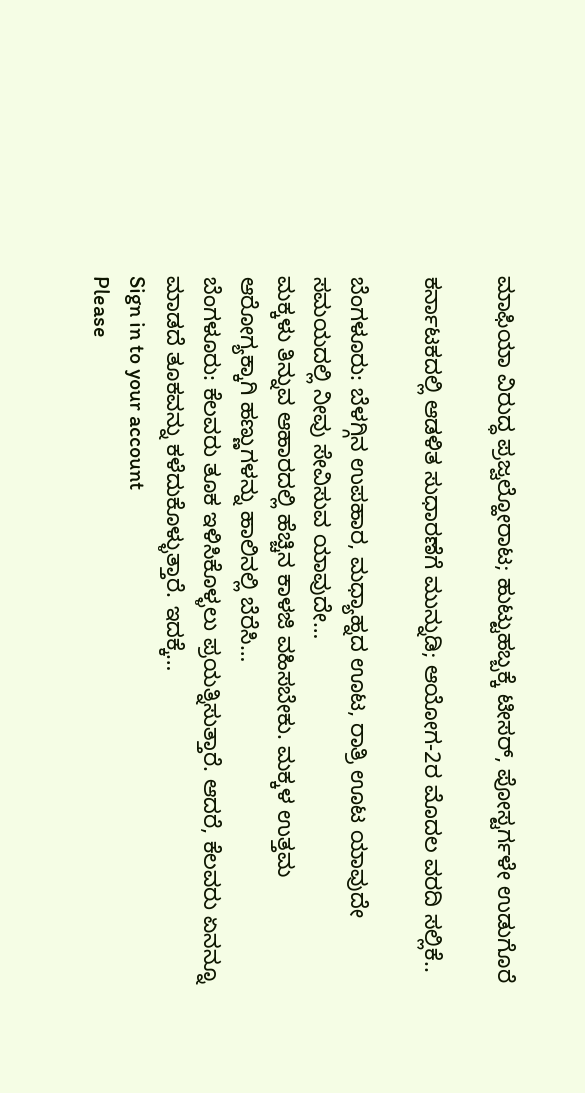ಮಾಫಿಯಾ ವಿರುದ್ಧ ಪ್ರಜ್ವಲ್ಹೋರಾಟ; ಹುಟ್ಟುಹಬ್ಬಕ್ಕೆ ಟೀಸರ್, ಪೋಸ್ಟರ್ಗಳೇ ಉಡುಗೊರೆ

ಕರ್ನಾಟಕದಲ್ಲಿ ಆಡಳಿತ ಸುಧಾರಣೆಗೆ ಮುನ್ನುಡಿ; ಆಯೋಗ-2ರ ಮೊದಲ ವರದಿ ಸಲ್ಲಿಕೆ..

ಬೆಂಗಳೂರು: ಬೆಳಗ್ಗಿನ ಉಪಹಾರ, ಮಧ್ಯಾಹ್ನದ ಊಟ, ರಾತ್ರಿ ಊಟ ಯಾವುದೇ ಸಮಯದಲ್ಲಿ ನೀವು ಸೇವಿಸುವ ಯಾವುದೇ…
ಮಕ್ಕಳು ತಿನ್ನುವ ಆಹಾರದಲ್ಲಿ ಹೆಚ್ಚಿನ ಕಾಳಜಿ ವಹಿಸಬೇಕು. ಮಕ್ಕಳ ಉತ್ತಮ ಆರೋಗ್ಯಕ್ಕಾಗಿ ಹಣ್ಣುಗಳನ್ನು ಹಾಲಿನಲ್ಲಿ ಬೆರೆಸಿ…
ಬೆಂಗಳೂರು: ಕೆಲವರು ತೂಕ ಇಳಿಸಿಕೊಳ್ಳಲು ಪ್ರಯತ್ನಿಸುತ್ತಾರೆ. ಆದರೆ, ಕೆಲವರು ಏನನ್ನೂ ಮಾಡದೆ ತೂಕವನ್ನು ಕಳೆದುಕೊಳ್ಳುತ್ತಾರೆ. ಇದಕ್ಕೆ…
Sign in to your account
Please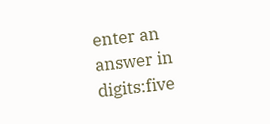enter an answer in digits:five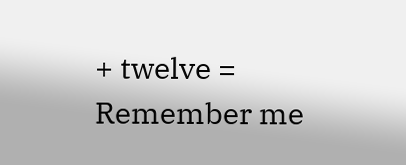+ twelve =
Remember me